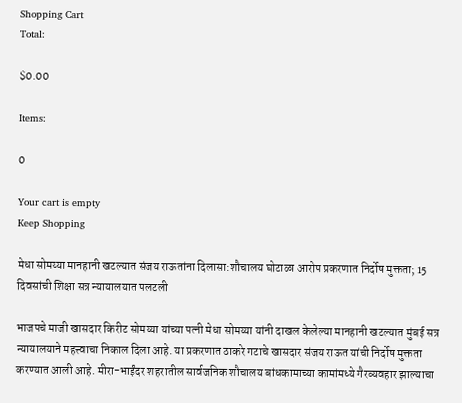Shopping Cart
Total:

$0.00

Items:

0

Your cart is empty
Keep Shopping

मेधा सोमय्या मानहानी खटल्यात संजय राऊतांना दिलासा:शौचालय घोटाळा आरोप प्रकरणात निर्दोष मुक्तता; 15 दिवसांची शिक्षा सत्र न्यायालयात पलटली

भाजपचे माजी खासदार किरीट सोमय्या यांच्या पत्नी मेधा सोमय्या यांनी दाखल केलेल्या मानहानी खटल्यात मुंबई सत्र न्यायालयाने महत्त्वाचा निकाल दिला आहे. या प्रकरणात ठाकरे गटाचे खासदार संजय राऊत यांची निर्दोष मुक्तता करण्यात आली आहे. मीरा-भाईंदर शहरातील सार्वजनिक शौचालय बांधकामाच्या कामांमध्ये गैरव्यवहार झाल्याचा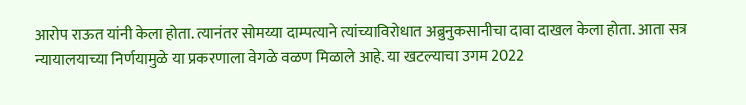आरोप राऊत यांनी केला होता. त्यानंतर सोमय्या दाम्पत्याने त्यांच्याविरोधात अब्रुनुकसानीचा दावा दाखल केला होता. आता सत्र न्यायालयाच्या निर्णयामुळे या प्रकरणाला वेगळे वळण मिळाले आहे. या खटल्याचा उगम 2022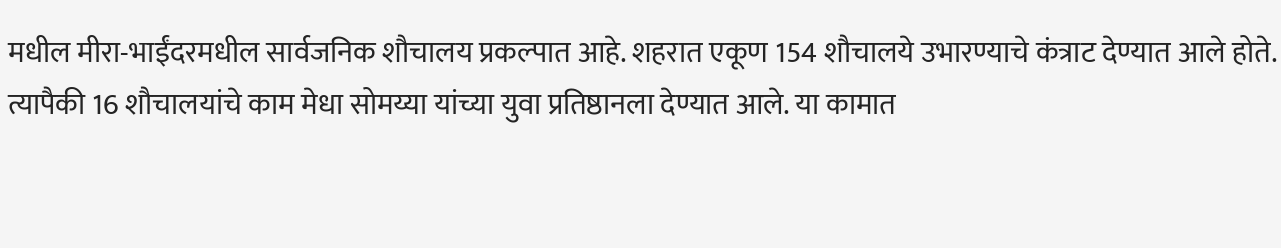मधील मीरा-भाईंदरमधील सार्वजनिक शौचालय प्रकल्पात आहे. शहरात एकूण 154 शौचालये उभारण्याचे कंत्राट देण्यात आले होते. त्यापैकी 16 शौचालयांचे काम मेधा सोमय्या यांच्या युवा प्रतिष्ठानला देण्यात आले. या कामात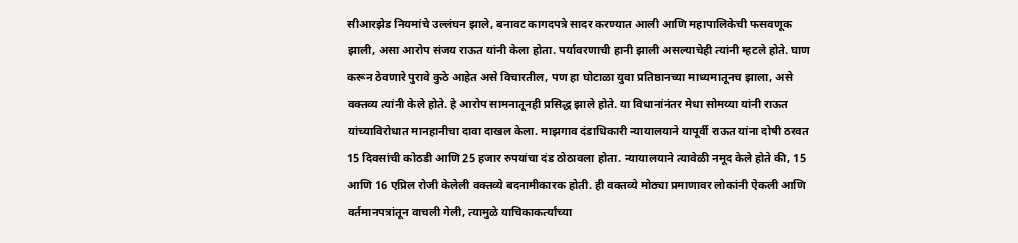सीआरझेड नियमांचे उल्लंघन झाले, बनावट कागदपत्रे सादर करण्यात आली आणि महापालिकेची फसवणूक झाली, असा आरोप संजय राऊत यांनी केला होता. पर्यावरणाची हानी झाली असल्याचेही त्यांनी म्हटले होते. घाण करून ठेवणारे पुरावे कुठे आहेत असे विचारतील, पण हा घोटाळा युवा प्रतिष्ठानच्या माध्यमातूनच झाला, असे वक्तव्य त्यांनी केले होते. हे आरोप सामनातूनही प्रसिद्ध झाले होते. या विधानांनंतर मेधा सोमय्या यांनी राऊत यांच्याविरोधात मानहानीचा दावा दाखल केला. माझगाव दंडाधिकारी न्यायालयाने यापूर्वी राऊत यांना दोषी ठरवत 15 दिवसांची कोठडी आणि 25 हजार रुपयांचा दंड ठोठावला होता. न्यायालयाने त्यावेळी नमूद केले होते की, 15 आणि 16 एप्रिल रोजी केलेली वक्तव्ये बदनामीकारक होती. ही वक्तव्ये मोठ्या प्रमाणावर लोकांनी ऐकली आणि वर्तमानपत्रांतून वाचली गेली, त्यामुळे याचिकाकर्त्यांच्या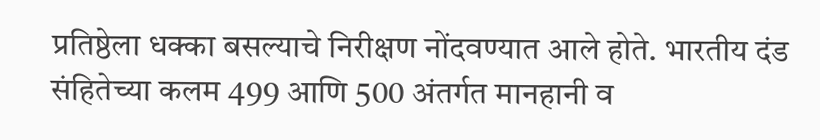प्रतिष्ठेला धक्का बसल्याचे निरीक्षण नोंदवण्यात आले होते. भारतीय दंड संहितेच्या कलम 499 आणि 500 अंतर्गत मानहानी व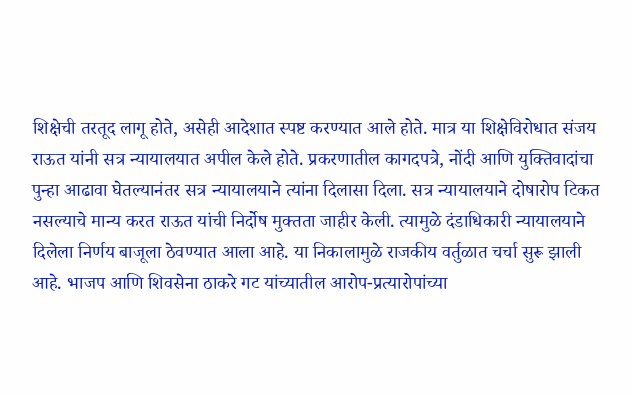शिक्षेची तरतूद लागू होते, असेही आदेशात स्पष्ट करण्यात आले होते. मात्र या शिक्षेविरोधात संजय राऊत यांनी सत्र न्यायालयात अपील केले होते. प्रकरणातील कागदपत्रे, नोंदी आणि युक्तिवादांचा पुन्हा आढावा घेतल्यानंतर सत्र न्यायालयाने त्यांना दिलासा दिला. सत्र न्यायालयाने दोषारोप टिकत नसल्याचे मान्य करत राऊत यांची निर्दोष मुक्तता जाहीर केली. त्यामुळे दंडाधिकारी न्यायालयाने दिलेला निर्णय बाजूला ठेवण्यात आला आहे. या निकालामुळे राजकीय वर्तुळात चर्चा सुरू झाली आहे. भाजप आणि शिवसेना ठाकरे गट यांच्यातील आरोप-प्रत्यारोपांच्या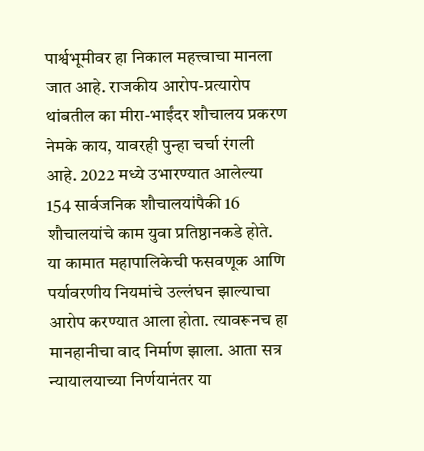पार्श्वभूमीवर हा निकाल महत्त्वाचा मानला जात आहे. राजकीय आरोप-प्रत्यारोप थांबतील का मीरा-भाईंदर शौचालय प्रकरण नेमके काय, यावरही पुन्हा चर्चा रंगली आहे. 2022 मध्ये उभारण्यात आलेल्या 154 सार्वजनिक शौचालयांपैकी 16 शौचालयांचे काम युवा प्रतिष्ठानकडे होते. या कामात महापालिकेची फसवणूक आणि पर्यावरणीय नियमांचे उल्लंघन झाल्याचा आरोप करण्यात आला होता. त्यावरूनच हा मानहानीचा वाद निर्माण झाला. आता सत्र न्यायालयाच्या निर्णयानंतर या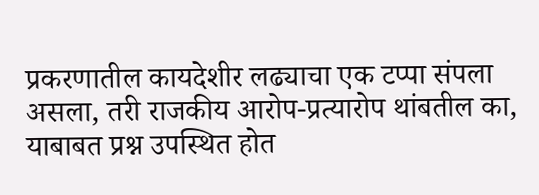प्रकरणातील कायदेशीर लढ्याचा एक टप्पा संपला असला, तरी राजकीय आरोप-प्रत्यारोप थांबतील का, याबाबत प्रश्न उपस्थित होत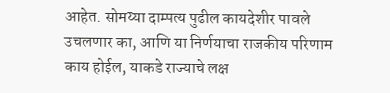आहेत. सोमय्या दाम्पत्य पुढील कायदेशीर पावले उचलणार का, आणि या निर्णयाचा राजकीय परिणाम काय होईल, याकडे राज्याचे लक्ष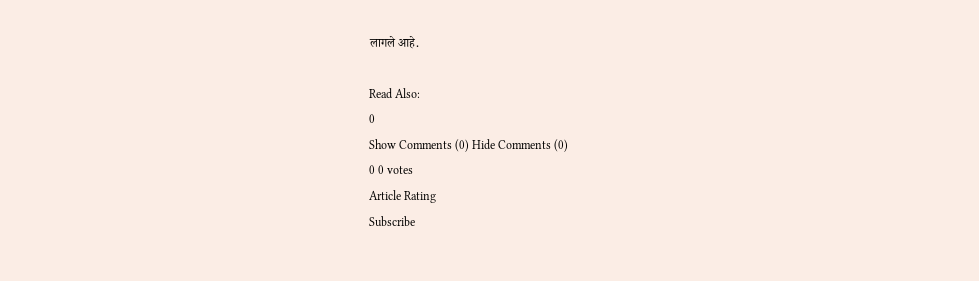लागले आहे.

Read Also:
0
Show Comments (0) Hide Comments (0)
0 0 votes
Article Rating
Subscribe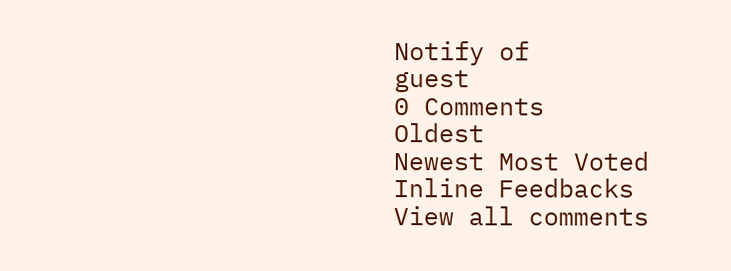Notify of
guest
0 Comments
Oldest
Newest Most Voted
Inline Feedbacks
View all comments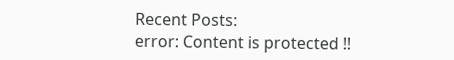Recent Posts:
error: Content is protected !!